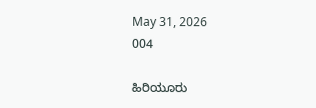May 31, 2026
004

ಹಿರಿಯೂರು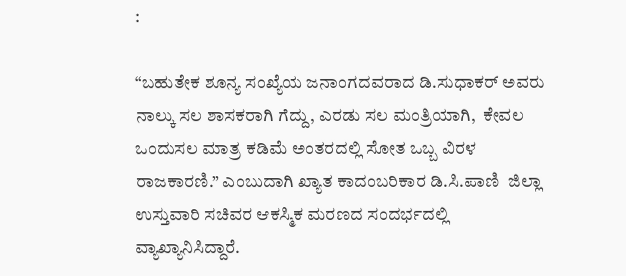:

“ಬಹುತೇಕ ಶೂನ್ಯ ಸಂಖ್ಯೆಯ ಜನಾಂಗದವರಾದ ಡಿ.ಸುಧಾಕರ್ ಅವರು ನಾಲ್ಕು ಸಲ ಶಾಸಕರಾಗಿ ಗೆದ್ದು, ಎರಡು ಸಲ ಮಂತ್ರಿಯಾಗಿ,  ಕೇವಲ ಒಂದುಸಲ ಮಾತ್ರ ಕಡಿಮೆ ಅಂತರದಲ್ಲಿ ಸೋತ ಒಬ್ಬ ವಿರಳ ರಾಜಕಾರಣಿ.” ಎಂಬುದಾಗಿ ಖ್ಯಾತ ಕಾದಂಬರಿಕಾರ ಡಿ.ಸಿ.ಪಾಣಿ  ಜಿಲ್ಲಾ ಉಸ್ತುವಾರಿ ಸಚಿವರ ಆಕಸ್ಮಿಕ ಮರಣದ ಸಂದರ್ಭದಲ್ಲಿ ವ್ಯಾಖ್ಯಾನಿಸಿದ್ದಾರೆ.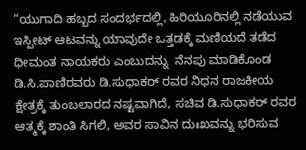“ಯುಗಾದಿ ಹಬ್ಬದ ಸಂದರ್ಭದಲ್ಲಿ, ಹಿರಿಯೂರಿನಲ್ಲಿ ನಡೆಯುವ ಇಸ್ಪೀಟ್ ಆಟವನ್ನು ಯಾವುದೇ ಒತ್ತಡಕ್ಕೆ ಮಣಿಯದೆ ತಡೆದ ಧೀಮಂತ ನಾಯಕರು ಎಂಬುದನ್ನು  ನೆನಪು ಮಾಡಿಕೊಂಡ ಡಿ.ಸಿ.ಪಾಣಿರವರು ಡಿ.ಸುಧಾಕರ್ ರವರ ನಿಧನ ರಾಜಕೀಯ ಕ್ಷೇತ್ರಕ್ಕೆ ತುಂಬಲಾರದ ನಷ್ಟವಾಗಿದೆ, ಸಚಿವ ಡಿ.ಸುಧಾಕರ್ ರವರ ಆತ್ಮಕ್ಕೆ ಶಾಂತಿ ಸಿಗಲಿ, ಅವರ ಸಾವಿನ ದುಃಖವನ್ನು ಭರಿಸುವ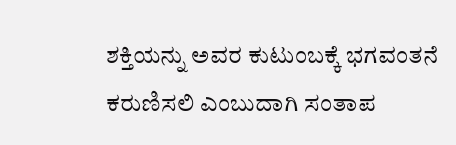ಶಕ್ತಿಯನ್ನು ಅವರ ಕುಟುಂಬಕ್ಕೆ ಭಗವಂತನೆ ಕರುಣಿಸಲಿ ಎಂಬುದಾಗಿ ಸಂತಾಪ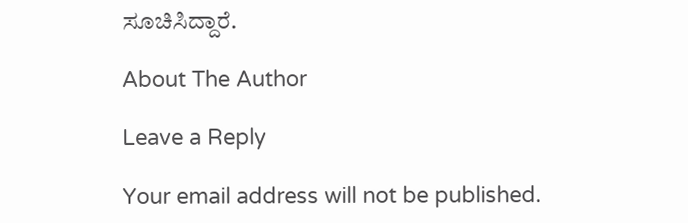ಸೂಚಿಸಿದ್ದಾರೆ.

About The Author

Leave a Reply

Your email address will not be published.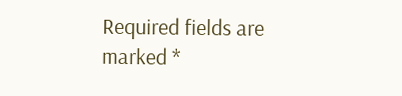Required fields are marked *